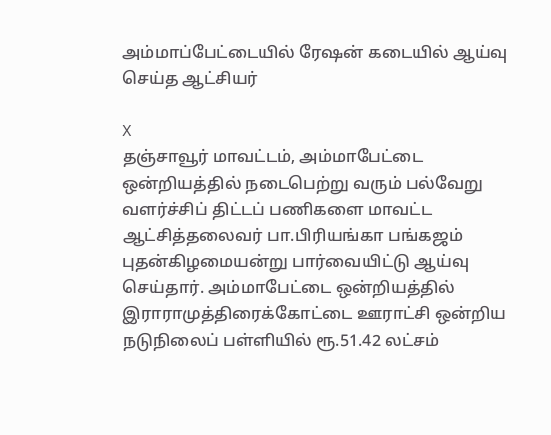அம்மாப்பேட்டையில் ரேஷன் கடையில் ஆய்வு செய்த ஆட்சியர்

X
தஞ்சாவூர் மாவட்டம், அம்மாபேட்டை ஒன்றியத்தில் நடைபெற்று வரும் பல்வேறு வளர்ச்சிப் திட்டப் பணிகளை மாவட்ட ஆட்சித்தலைவர் பா.பிரியங்கா பங்கஜம் புதன்கிழமையன்று பார்வையிட்டு ஆய்வு செய்தார். அம்மாபேட்டை ஒன்றியத்தில் இராராமுத்திரைக்கோட்டை ஊராட்சி ஒன்றிய நடுநிலைப் பள்ளியில் ரூ.51.42 லட்சம்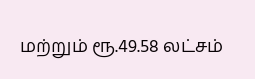மற்றும் ரூ.49.58 லட்சம்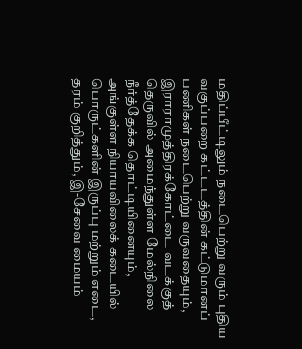மதிப்பீட்டிலும் நடைபெற்று வரும் புதிய வகுப்பறை கட்டடத்தின் கட்டுமானப் பணிகள் நடைபெற்று வருவதையும், இராராமுத்திரக்கோட்டை வடக்குத் தெருவில் அமைந்துள்ள மேல்நிலை நீர்த்தேக்க தொட்டியினையும், அங்குள்ள நியாயவிலைக் கடையில் பொருட்களின் இருப்பு மற்றும் எடை, தரம் குறித்தும், இ-சேவை மையம்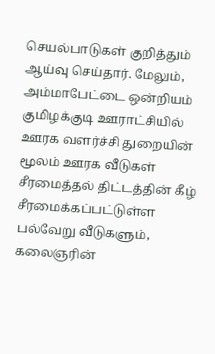செயல்பாடுகள் குறித்தும் ஆய்வு செய்தார். மேலும், அம்மாபேட்டை ஒன்றியம் குமிழக்குடி ஊராட்சியில் ஊரக வளர்ச்சி துறையின் மூலம் ஊரக வீடுகள் சீரமைத்தல் திட்டத்தின் கீழ் சீரமைக்கப்பட்டுள்ள பல்வேறு வீடுகளும், கலைஞரின்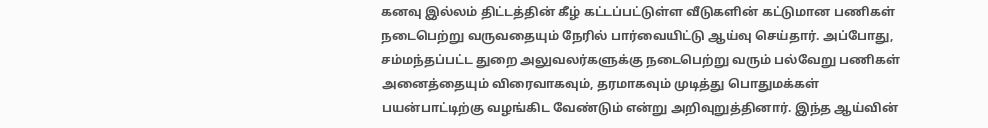கனவு இல்லம் திட்டத்தின் கீழ் கட்டப்பட்டுள்ள வீடுகளின் கட்டுமான பணிகள் நடைபெற்று வருவதையும் நேரில் பார்வையிட்டு ஆய்வு செய்தார். அப்போது, சம்மந்தப்பட்ட துறை அலுவலர்களுக்கு நடைபெற்று வரும் பல்வேறு பணிகள் அனைத்தையும் விரைவாகவும், தரமாகவும் முடித்து பொதுமக்கள் பயன்பாட்டிற்கு வழங்கிட வேண்டும் என்று அறிவுறுத்தினார். இந்த ஆய்வின்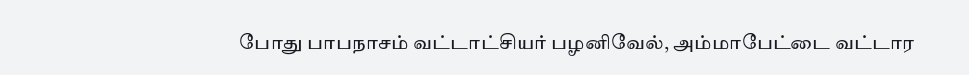போது பாபநாசம் வட்டாட்சியர் பழனிவேல், அம்மாபேட்டை வட்டார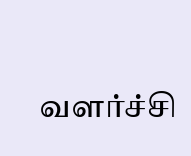வளர்ச்சி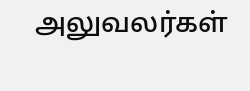அலுவலர்கள்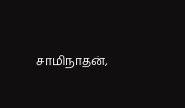சாமிநாதன்,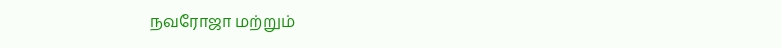நவரோஜா மற்றும்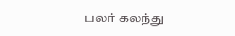பலர் கலந்து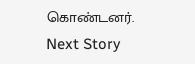கொண்டனர்.
Next Story